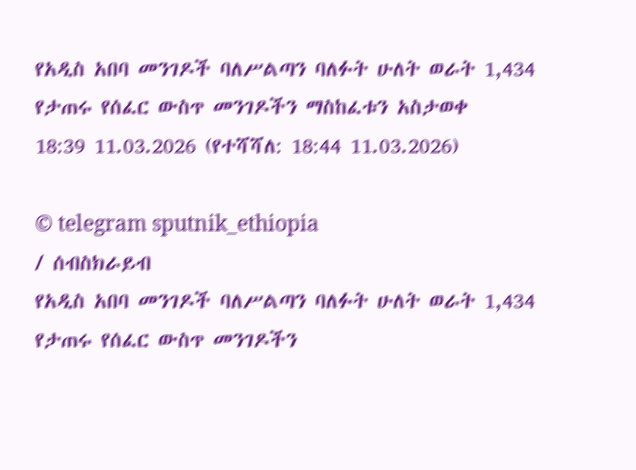የአዲስ አበባ መንገዶች ባለሥልጣን ባለፉት ሁለት ወራት 1,434 የታጠሩ የሰፈር ውስጥ መንገዶችን ማስከፈቱን አስታወቀ
18:39 11.03.2026 (የተሻሻለ: 18:44 11.03.2026)

© telegram sputnik_ethiopia
/ ሰብስክራይብ
የአዲስ አበባ መንገዶች ባለሥልጣን ባለፉት ሁለት ወራት 1,434 የታጠሩ የሰፈር ውስጥ መንገዶችን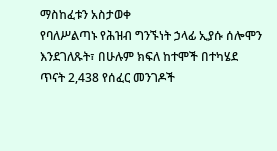ማስከፈቱን አስታወቀ
የባለሥልጣኑ የሕዝብ ግንኙነት ኃላፊ ኢያሱ ሰሎሞን እንደገለጹት፣ በሁሉም ክፍለ ከተሞች በተካሄደ ጥናት 2,438 የሰፈር መንገዶች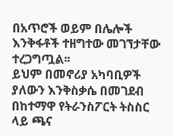በአጥሮች ወይም በሌሎች እንቅፋቶች ተዘግተው መገኘታቸው ተረጋግጧል፡፡
ይህም በመኖሪያ አካባቢዎች ያለውን እንቅስቃሴ በመገደብ በከተማዋ የትራንስፖርት ትስስር ላይ ጫና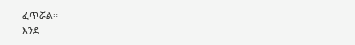ፈጥሯል።
እንደ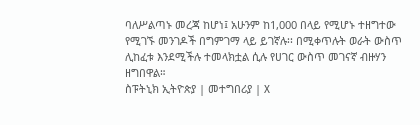ባለሥልጣኑ መረጃ ከሆነ፤ አሁንም ከ1,000 በላይ የሚሆኑ ተዘግተው የሚገኙ መንገዶች በግምገማ ላይ ይገኛሉ፡፡ በሚቀጥሉት ወራት ውስጥ ሊከፈቱ እንደሚችሉ ተመላክቷል ሲሉ የሀገር ውስጥ መገናኛ ብዙሃን ዘግበዋል።
ስፑትኒክ ኢትዮጵያ | መተግበሪያ | X